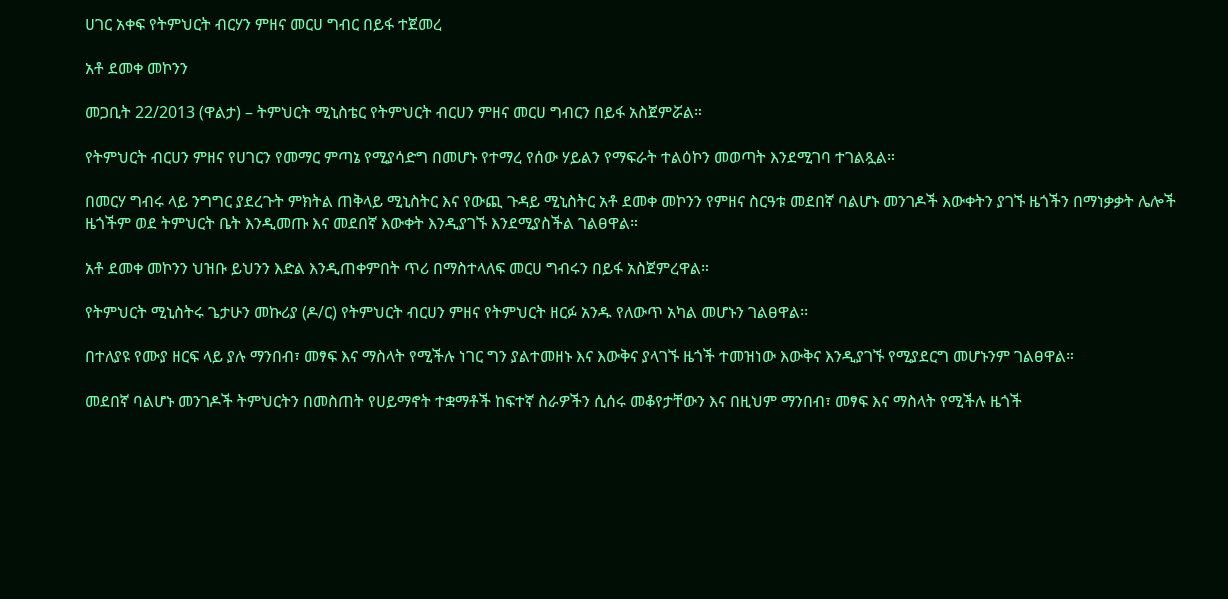ሀገር አቀፍ የትምህርት ብርሃን ምዘና መርሀ ግብር በይፋ ተጀመረ

አቶ ደመቀ መኮንን

መጋቢት 22/2013 (ዋልታ) – ትምህርት ሚኒስቴር የትምህርት ብርሀን ምዘና መርሀ ግብርን በይፋ አስጀምሯል።

የትምህርት ብርሀን ምዘና የሀገርን የመማር ምጣኔ የሚያሳድግ በመሆኑ የተማረ የሰው ሃይልን የማፍራት ተልዕኮን መወጣት እንደሚገባ ተገልጿል።

በመርሃ ግብሩ ላይ ንግግር ያደረጉት ምክትል ጠቅላይ ሚኒስትር እና የውጪ ጉዳይ ሚኒስትር አቶ ደመቀ መኮንን የምዘና ስርዓቱ መደበኛ ባልሆኑ መንገዶች እውቀትን ያገኙ ዜጎችን በማነቃቃት ሌሎች ዜጎችም ወደ ትምህርት ቤት እንዲመጡ እና መደበኛ እውቀት እንዲያገኙ እንደሚያስችል ገልፀዋል።

አቶ ደመቀ መኮንን ህዝቡ ይህንን እድል እንዲጠቀምበት ጥሪ በማስተላለፍ መርሀ ግብሩን በይፋ አስጀምረዋል።

የትምህርት ሚኒስትሩ ጌታሁን መኩሪያ (ዶ/ር) የትምህርት ብርሀን ምዘና የትምህርት ዘርፉ አንዱ የለውጥ አካል መሆኑን ገልፀዋል፡፡

በተለያዩ የሙያ ዘርፍ ላይ ያሉ ማንበብ፣ መፃፍ እና ማስላት የሚችሉ ነገር ግን ያልተመዘኑ እና እውቅና ያላገኙ ዜጎች ተመዝነው እውቅና እንዲያገኙ የሚያደርግ መሆኑንም ገልፀዋል።

መደበኛ ባልሆኑ መንገዶች ትምህርትን በመስጠት የሀይማኖት ተቋማቶች ከፍተኛ ስራዎችን ሲሰሩ መቆየታቸውን እና በዚህም ማንበብ፣ መፃፍ እና ማስላት የሚችሉ ዜጎች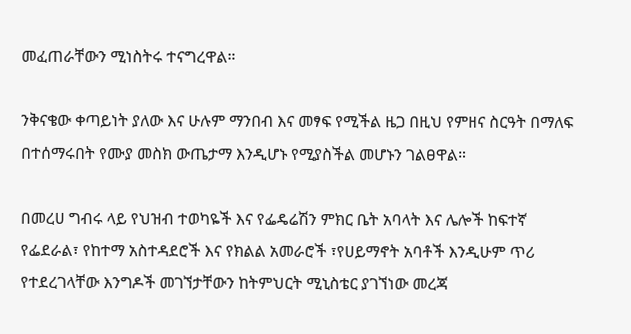መፈጠራቸውን ሚነስትሩ ተናግረዋል።

ንቅናቄው ቀጣይነት ያለው እና ሁሉም ማንበብ እና መፃፍ የሚችል ዜጋ በዚህ የምዘና ስርዓት በማለፍ በተሰማሩበት የሙያ መስክ ውጤታማ እንዲሆኑ የሚያስችል መሆኑን ገልፀዋል።

በመረሀ ግብሩ ላይ የህዝብ ተወካዬች እና የፌዴሬሽን ምክር ቤት አባላት እና ሌሎች ከፍተኛ የፌደራል፣ የከተማ አስተዳደሮች እና የክልል አመራሮች ፣የሀይማኖት አባቶች እንዲሁም ጥሪ የተደረገላቸው እንግዶች መገኘታቸውን ከትምህርት ሚኒስቴር ያገኘነው መረጃ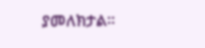ያመለክታል።